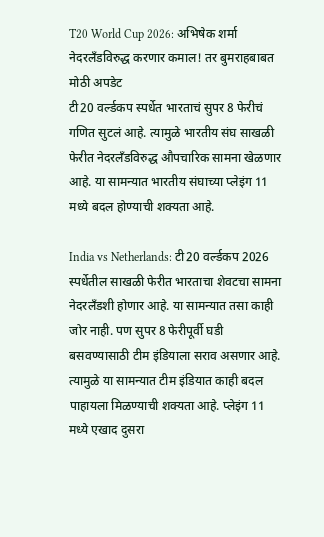T20 World Cup 2026: अभिषेक शर्मा नेदरलँडविरुद्ध करणार कमाल! तर बुमराहबाबत मोठी अपडेट
टी20 वर्ल्डकप स्पर्धेत भारताचं सुपर 8 फेरीचं गणित सुटलं आहे. त्यामुळे भारतीय संघ साखळी फेरीत नेदरलँडविरुद्ध औपचारिक सामना खेळणार आहे. या सामन्यात भारतीय संघाच्या प्लेइंग 11 मध्ये बदल होण्याची शक्यता आहे.

India vs Netherlands: टी20 वर्ल्डकप 2026 स्पर्धेतील साखळी फेरीत भारताचा शेवटचा सामना नेदरलँडशी होणार आहे. या सामन्यात तसा काही जोर नाही. पण सुपर 8 फेरीपूर्वी घडी बसवण्यासाठी टीम इंडियाला सराव असणार आहे. त्यामुळे या सामन्यात टीम इंडियात काही बदल पाहायला मिळण्याची शक्यता आहे. प्लेइंग 11 मध्ये एखाद दुसरा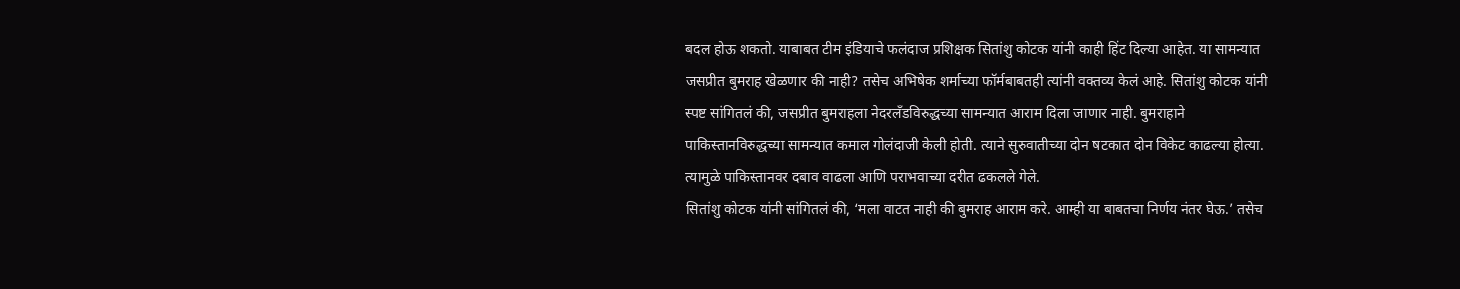बदल होऊ शकतो. याबाबत टीम इंडियाचे फलंदाज प्रशिक्षक सितांशु कोटक यांनी काही हिंट दिल्या आहेत. या सामन्यात जसप्रीत बुमराह खेळणार की नाही? तसेच अभिषेक शर्माच्या फॉर्मबाबतही त्यांनी वक्तव्य केलं आहे. सितांशु कोटक यांनी स्पष्ट सांगितलं की, जसप्रीत बुमराहला नेदरलँडविरुद्धच्या सामन्यात आराम दिला जाणार नाही. बुमराहाने पाकिस्तानविरुद्धच्या सामन्यात कमाल गोलंदाजी केली होती. त्याने सुरुवातीच्या दोन षटकात दोन विकेट काढल्या होत्या. त्यामुळे पाकिस्तानवर दबाव वाढला आणि पराभवाच्या दरीत ढकलले गेले.
सितांशु कोटक यांनी सांगितलं की, ‘मला वाटत नाही की बुमराह आराम करे. आम्ही या बाबतचा निर्णय नंतर घेऊ.’ तसेच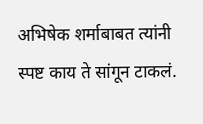अभिषेक शर्माबाबत त्यांनी स्पष्ट काय ते सांगून टाकलं.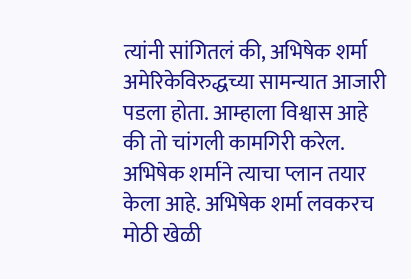त्यांनी सांगितलं की, अभिषेक शर्मा अमेरिकेविरुद्धच्या सामन्यात आजारी पडला होता. आम्हाला विश्वास आहे की तो चांगली कामगिरी करेल. अभिषेक शर्माने त्याचा प्लान तयार केला आहे. अभिषेक शर्मा लवकरच मोठी खेळी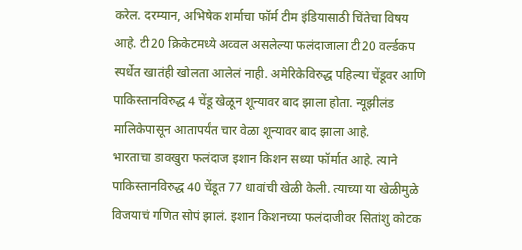करेल. दरम्यान, अभिषेक शर्माचा फॉर्म टीम इंडियासाठी चिंतेचा विषय आहे. टी20 क्रिकेटमध्ये अव्वल असलेल्या फलंदाजाला टी20 वर्ल्डकप स्पर्धेत खातंही खोलता आलेलं नाही. अमेरिकेविरुद्ध पहिल्या चेंडूवर आणि पाकिस्तानविरुद्ध 4 चेंडू खेळून शून्यावर बाद झाला होता. न्यूझीलंड मालिकेपासून आतापर्यंत चार वेळा शून्यावर बाद झाला आहे.
भारताचा डावखुरा फलंदाज इशान किशन सध्या फॉर्मात आहे. त्याने पाकिस्तानविरुद्ध 40 चेंडूत 77 धावांची खेळी केली. त्याच्या या खेळीमुळे विजयाचं गणित सोपं झालं. इशान किशनच्या फलंदाजीवर सितांशु कोटक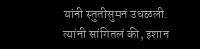यांनी स्तुतीसुमनं उधळली. त्यांनी सांगितलं की, इशान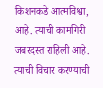किशनकडे आत्मविश्वा, आहे. त्याची कामगिरी जबरदस्त राहिली आहे. त्याची विचार करण्याची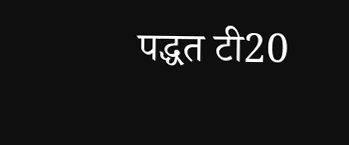पद्धत टी20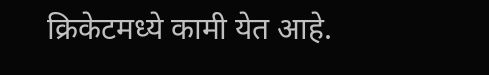क्रिकेटमध्ये कामी येत आहे.